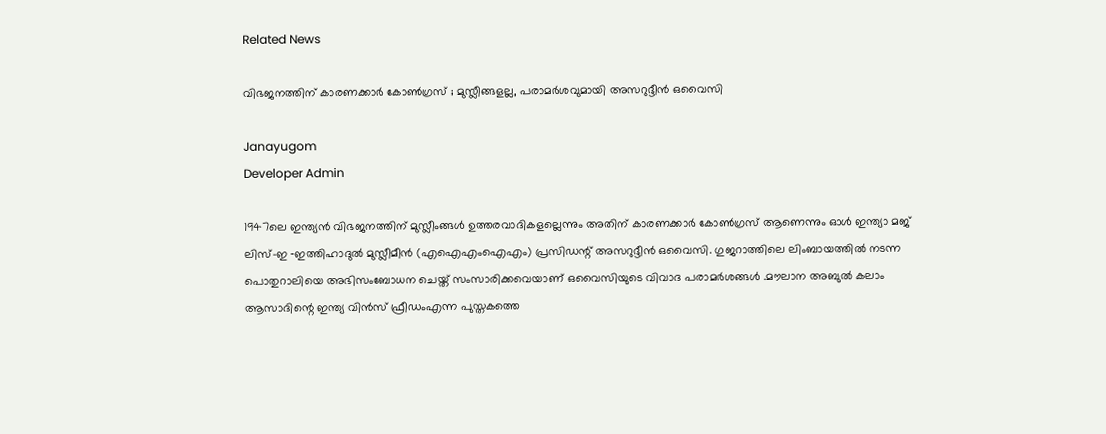Related News

വിഭജനത്തിന് കാരണക്കാര്‍ കോണ്‍ഗ്രസ് ; മുസ്ലീങ്ങളല്ല, പരാമര്‍ശവുമായി അസറുദ്ദീന്‍ ഒവൈസി

Janayugom
Developer Admin

1947ലെ ഇന്ത്യന്‍ വിഭജനത്തിന് മുസ്ലീംങ്ങള്‍ ഉത്തരവാദികളല്ലെന്നും അതിന് കാരണക്കാര്‍ കോണ്‍ഗ്രസ് ആണെന്നും ഓള്‍ ഇന്ത്യാ മജ് ലിസ്-ഇ ‑ഇത്തിഹാദുല്‍ മുസ്ലീമീന്‍ (എഐഎംഐഎം) പ്രസിഡന്റ് അസറുദ്ദീന്‍ ഒവൈസി. ഗുജറാത്തിലെ ലിംബായത്തില്‍ നടന്ന പൊതുറാലിയെ അഭിസംബോധന ചെയ്ത് സംസാരിക്കവെയാണ് ഒവൈസിയുടെ വിവാദ പരാമര്‍ശങ്ങള്‍ .മൗലാന അബുല്‍ കലാം ആസാദിന്റെ ഇന്ത്യ വിന്‍സ് ഫ്രീഡംഎന്ന പുസ്തകത്തെ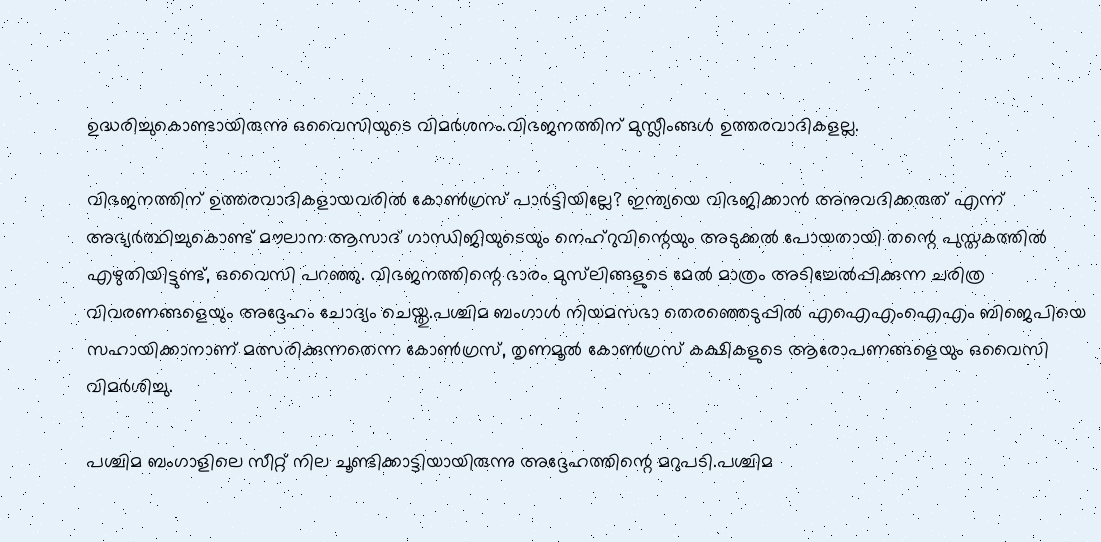ഉദ്ധരിച്ചുകൊണ്ടായിരുന്നു ഒവൈസിയുടെ വിമര്‍ശനം.വിഭജനത്തിന് മുസ്ലീംങ്ങള്‍ ഉത്തരവാദികളല്ല.

വിഭജനത്തിന് ഉത്തരവാദികളായവരില്‍ കോണ്‍ഗ്രസ് പാര്‍ട്ടിയില്ലേ? ഇന്ത്യയെ വിഭജിക്കാന്‍ അനുവദിക്കരുത് എന്ന് അഭ്യര്‍ത്ഥിച്ചുകൊണ്ട് മൗലാന ആസാദ് ഗാന്ധിജിയുടെയും നെഹ്റുവിന്റെയും അടുക്കല്‍ പോയതായി തന്റെ പുസ്തകത്തില്‍ എഴുതിയിട്ടുണ്ട്, ഒവൈസി പറഞ്ഞു. വിഭജനത്തിന്റെ ഭാരം മുസ്‌ലിങ്ങളുടെ മേല്‍ മാത്രം അടിച്ചേല്‍പ്പിക്കുന്ന ചരിത്ര വിവരണങ്ങളെയും അദ്ദേഹം ചോദ്യം ചെയ്തു.പശ്ചിമ ബംഗാള്‍ നിയമസഭാ തെരഞ്ഞെടുപ്പില്‍ എഐഎംഐഎം ബിജെപിയെ സഹായിക്കാനാണ് മത്സരിക്കുന്നതെന്ന കോണ്‍ഗ്രസ്, തൃണമൂല്‍ കോണ്‍ഗ്രസ് കക്ഷികളുടെ ആരോപണങ്ങളെയും ഒവൈസി വിമര്‍ശിച്ചു.

പശ്ചിമ ബംഗാളിലെ സീറ്റ് നില ചൂണ്ടിക്കാട്ടിയായിരുന്നു അദ്ദേഹത്തിന്റെ മറുപടി.പശ്ചിമ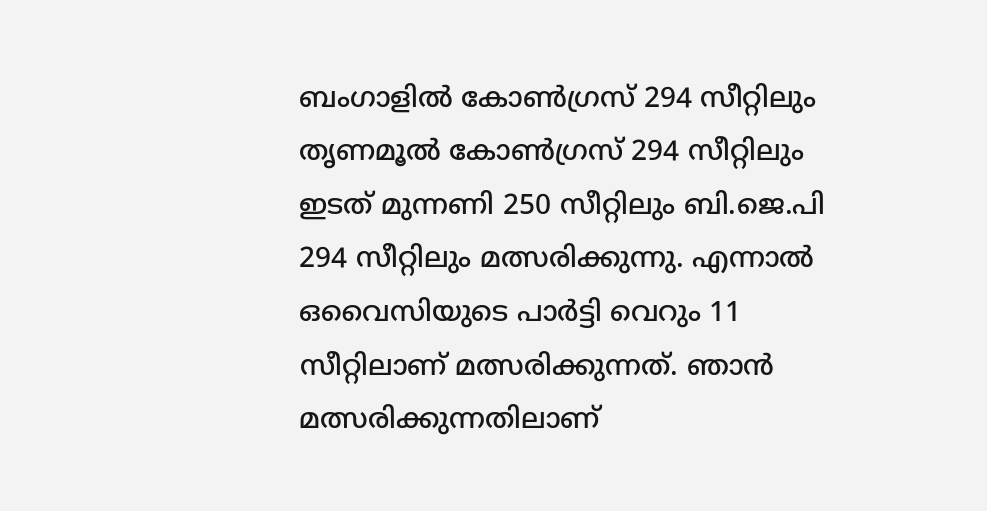ബംഗാളില്‍ കോണ്‍ഗ്രസ് 294 സീറ്റിലും തൃണമൂല്‍ കോണ്‍ഗ്രസ് 294 സീറ്റിലും ഇടത് മുന്നണി 250 സീറ്റിലും ബി.ജെ.പി 294 സീറ്റിലും മത്സരിക്കുന്നു. എന്നാല്‍ ഒവൈസിയുടെ പാര്‍ട്ടി വെറും 11 സീറ്റിലാണ് മത്സരിക്കുന്നത്. ഞാന്‍ മത്സരിക്കുന്നതിലാണ്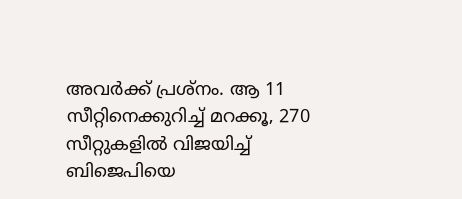അവര്‍ക്ക് പ്രശ്‌നം. ആ 11 സീറ്റിനെക്കുറിച്ച് മറക്കൂ, 270 സീറ്റുകളില്‍ വിജയിച്ച് ബിജെപിയെ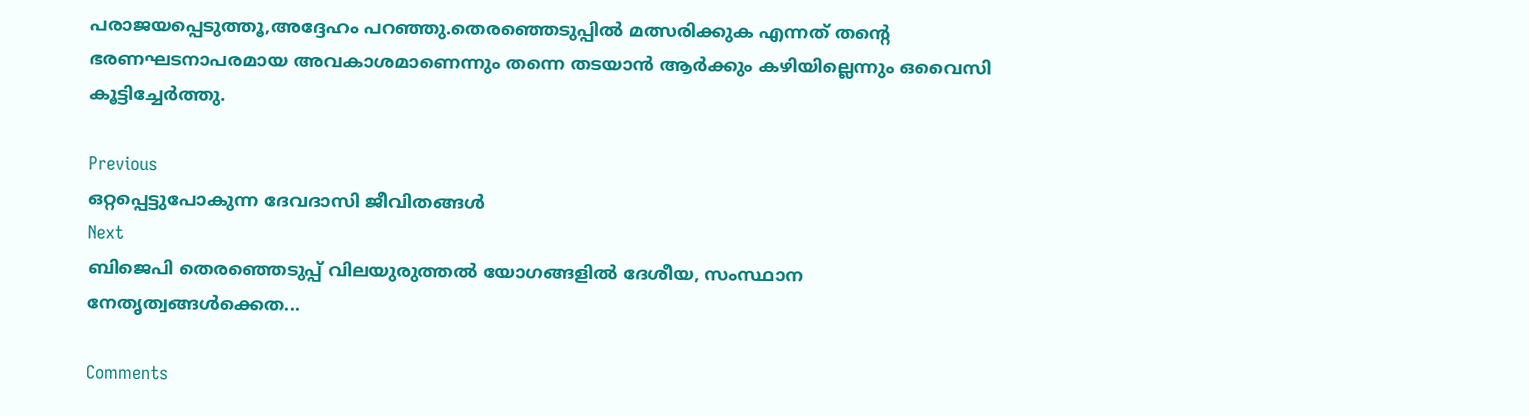പരാജയപ്പെടുത്തൂ,അദ്ദേഹം പറഞ്ഞു.തെരഞ്ഞെടുപ്പില്‍ മത്സരിക്കുക എന്നത് തന്റെ ഭരണഘടനാപരമായ അവകാശമാണെന്നും തന്നെ തടയാന്‍ ആര്‍ക്കും കഴിയില്ലെന്നും ഒവൈസി കൂട്ടിച്ചേര്‍ത്തു.

Previous
ഒറ്റപ്പെട്ടുപോകുന്ന ദേവദാസി ജീവിതങ്ങൾ
Next
ബിജെപി തെരഞ്ഞെടുപ്പ് വിലയുരുത്തല്‍ യോഗങ്ങളില്‍ ദേശീയ, സംസ്ഥാന നേതൃത്വങ്ങള്‍ക്കെത...

Comments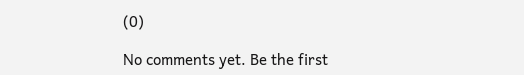(0)

No comments yet. Be the first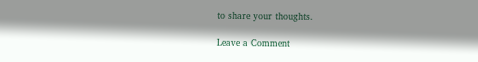to share your thoughts.

Leave a Comment